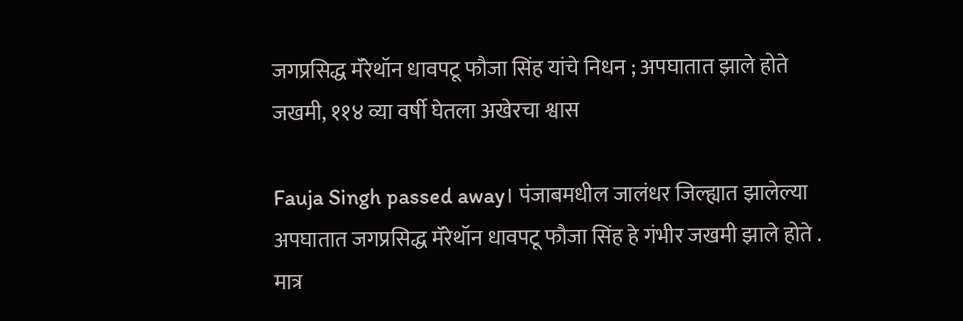जगप्रसिद्ध मॅरेथॉन धावपटू फौजा सिंह यांचे निधन ; अपघातात झाले होते जखमी, ११४ व्या वर्षी घेतला अखेरचा श्वास

Fauja Singh passed away। पंजाबमधील जालंधर जिल्ह्यात झालेल्या अपघातात जगप्रसिद्ध मॅरेथॉन धावपटू फौजा सिंह हे गंभीर जखमी झाले होते . मात्र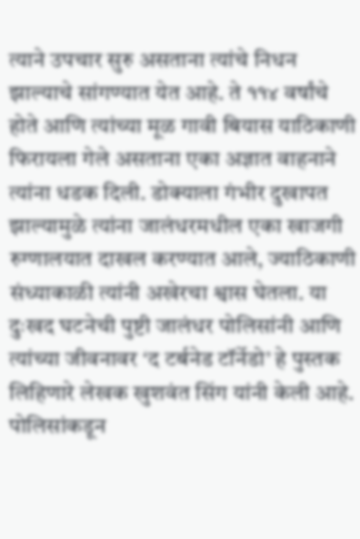त्याने उपचार सुरु असताना त्यांचे निधन झाल्याचे सांगण्यात येत आहे. ते ११४ वर्षांचे होते आणि त्यांच्या मूळ गावी बियास याठिकाणी फिरायला गेले असताना एका अज्ञात वाहनाने त्यांना धडक दिली. डोक्याला गंभीर दुखापत झाल्यामुळे त्यांना जालंधरमधील एका खाजगी रुग्णालयात दाखल करण्यात आले, ज्याठिकाणी संध्याकाळी त्यांनी अखेरचा श्वास घेतला. या दुःखद घटनेची पुष्टी जालंधर पोलिसांनी आणि त्यांच्या जीवनावर ‘द टर्बनेड टॉर्नेडो’ हे पुस्तक लिहिणारे लेखक खुशवंत सिंग यांनी केली आहे.
पोलिसांकडून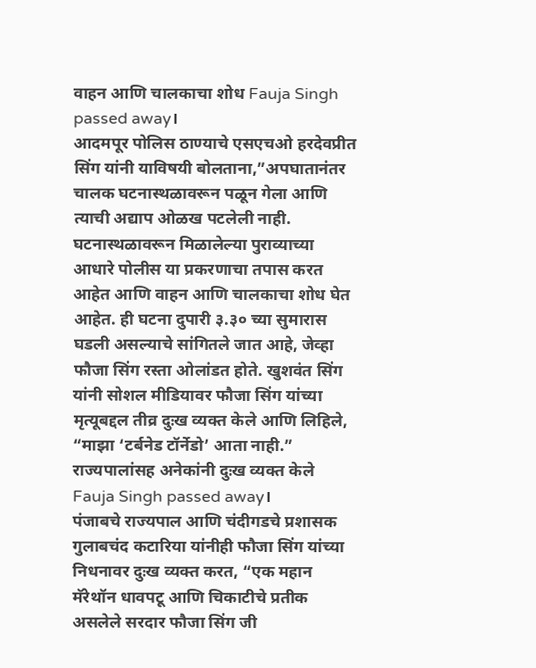वाहन आणि चालकाचा शोध Fauja Singh passed away।
आदमपूर पोलिस ठाण्याचे एसएचओ हरदेवप्रीत सिंग यांनी याविषयी बोलताना,”अपघातानंतर चालक घटनास्थळावरून पळून गेला आणि त्याची अद्याप ओळख पटलेली नाही. घटनास्थळावरून मिळालेल्या पुराव्याच्या आधारे पोलीस या प्रकरणाचा तपास करत आहेत आणि वाहन आणि चालकाचा शोध घेत आहेत. ही घटना दुपारी ३.३० च्या सुमारास घडली असल्याचे सांगितले जात आहे, जेव्हा फौजा सिंग रस्ता ओलांडत होते. खुशवंत सिंग यांनी सोशल मीडियावर फौजा सिंग यांच्या मृत्यूबद्दल तीव्र दुःख व्यक्त केले आणि लिहिले, “माझा ‘टर्बनेड टॉर्नेडो’ आता नाही.”
राज्यपालांसह अनेकांनी दुःख व्यक्त केले Fauja Singh passed away।
पंजाबचे राज्यपाल आणि चंदीगडचे प्रशासक गुलाबचंद कटारिया यांनीही फौजा सिंग यांच्या निधनावर दुःख व्यक्त करत, “एक महान मॅरेथॉन धावपटू आणि चिकाटीचे प्रतीक असलेले सरदार फौजा सिंग जी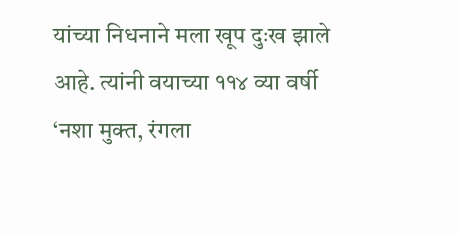यांच्या निधनाने मला खूप दुःख झाले आहे. त्यांनी वयाच्या ११४ व्या वर्षी ‘नशा मुक्त, रंगला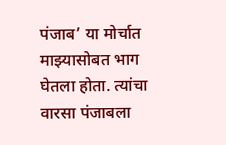पंजाब’ या मोर्चात माझ्यासोबत भाग घेतला होता. त्यांचा वारसा पंजाबला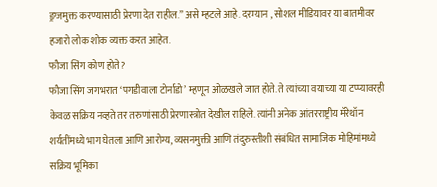ड्रग्जमुक्त करण्यासाठी प्रेरणा देत राहील.” असे म्हटले आहे. दरम्यान , सोशल मीडियावर या बातमीवर हजारो लोक शोक व्यक्त करत आहेत.
फौजा सिंग कोण होते?
फौजा सिंग जगभरात ‘पगडीवाला टोर्नाडो’ म्हणून ओळखले जात होते. ते त्यांच्या वयाच्या या टप्प्यावरही केवळ सक्रिय नव्हते तर तरुणांसाठी प्रेरणास्त्रोत देखील राहिले. त्यांनी अनेक आंतरराष्ट्रीय मॅरेथॉन शर्यतींमध्ये भाग घेतला आणि आरोग्य, व्यसनमुक्ती आणि तंदुरुस्तीशी संबंधित सामाजिक मोहिमांमध्ये सक्रिय भूमिका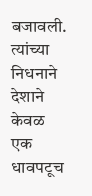बजावली. त्यांच्या निधनाने देशाने केवळ एक धावपटूच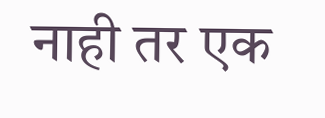नाही तर एक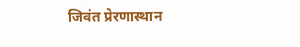जिवंत प्रेरणास्थान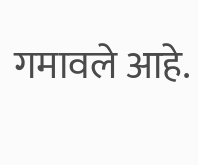गमावले आहे.